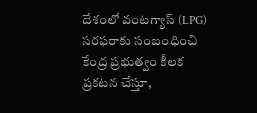దేశంలో వంటగ్యాస్ (LPG) సరఫరాకు సంబంధించి కేంద్ర ప్రభుత్వం కీలక ప్రకటన చేస్తూ,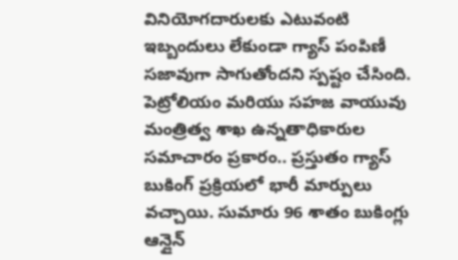వినియోగదారులకు ఎటువంటి ఇబ్బందులు లేకుండా గ్యాస్ పంపిణీ సజావుగా సాగుతోందని స్పష్టం చేసింది. పెట్రోలియం మరియు సహజ వాయువు మంత్రిత్వ శాఖ ఉన్నతాధికారుల సమాచారం ప్రకారం.. ప్రస్తుతం గ్యాస్ బుకింగ్ ప్రక్రియలో భారీ మార్పులు వచ్చాయి. సుమారు 96 శాతం బుకింగ్లు ఆన్లైన్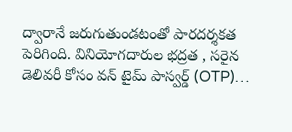ద్వారానే జరుగుతుండటంతో పారదర్శకత పెరిగింది. వినియోగదారుల భద్రత , సరైన డెలివరీ కోసం వన్ టైమ్ పాస్వర్డ్ (OTP)…